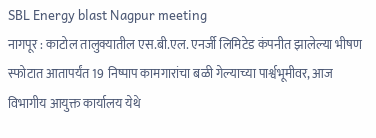SBL Energy blast Nagpur meeting
नागपूर : काटोल तालुक्यातील एस.बी.एल. एनर्जी लिमिटेड कंपनीत झालेल्या भीषण स्फोटात आतापर्यंत 19 निष्पाप कामगारांचा बळी गेल्याच्या पार्श्वभूमीवर, आज विभागीय आयुक्त कार्यालय येथे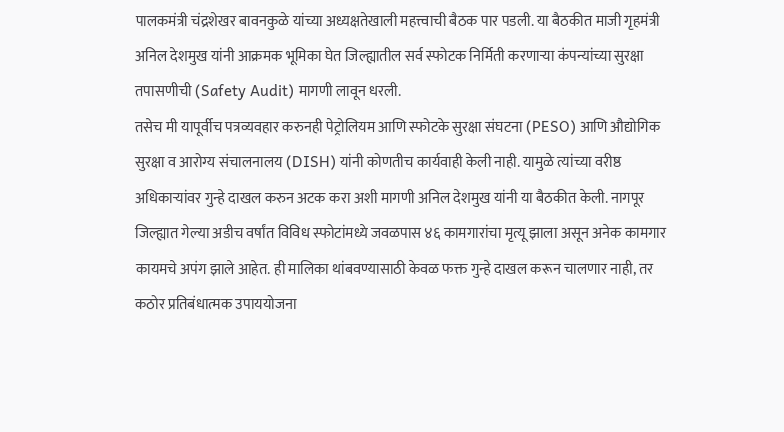पालकमंत्री चंद्रशेखर बावनकुळे यांच्या अध्यक्षतेखाली महत्त्वाची बैठक पार पडली. या बैठकीत माजी गृहमंत्री अनिल देशमुख यांनी आक्रमक भूमिका घेत जिल्ह्यातील सर्व स्फोटक निर्मिती करणाऱ्या कंपन्यांच्या सुरक्षा तपासणीची (Safety Audit) मागणी लावून धरली.
तसेच मी यापूर्वीच पत्रव्यवहार करुनही पेट्रोलियम आणि स्फोटके सुरक्षा संघटना (PESO) आणि औद्योगिक सुरक्षा व आरोग्य संचालनालय (DISH) यांनी कोणतीच कार्यवाही केली नाही. यामुळे त्यांच्या वरीष्ठ अधिकाऱ्यांवर गुन्हे दाखल करुन अटक करा अशी मागणी अनिल देशमुख यांनी या बैठकीत केली. नागपूर जिल्ह्यात गेल्या अडीच वर्षांत विविध स्फोटांमध्ये जवळपास ४६ कामगारांचा मृत्यू झाला असून अनेक कामगार कायमचे अपंग झाले आहेत. ही मालिका थांबवण्यासाठी केवळ फक्त गुन्हे दाखल करून चालणार नाही, तर कठोर प्रतिबंधात्मक उपाययोजना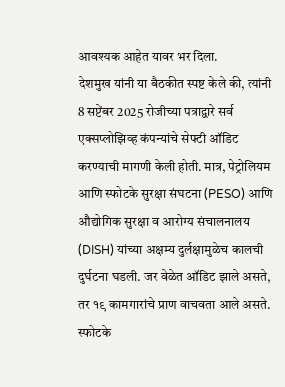आवश्यक आहेत यावर भर दिला.
देशमुख यांनी या बैठकीत स्पष्ट केले की, त्यांनी 8 सप्टेंबर 2025 रोजीच्या पत्राद्वारे सर्व एक्सप्लोझिव्ह कंपन्यांचे सेफ्टी ऑडिट करण्याची मागणी केली होती. मात्र, पेट्रोलियम आणि स्फोटके सुरक्षा संघटना (PESO) आणि औद्योगिक सुरक्षा व आरोग्य संचालनालय (DISH) यांच्या अक्षम्य दुर्लक्षामुळेच कालची दुर्घटना घडली. जर वेळेत ऑडिट झाले असते, तर १९ कामगारांचे प्राण वाचवता आले असते. स्फोटके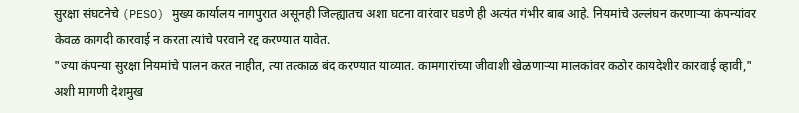सुरक्षा संघटनेचे (PESO) मुख्य कार्यालय नागपुरात असूनही जिल्ह्यातच अशा घटना वारंवार घडणे ही अत्यंत गंभीर बाब आहे. नियमांचे उल्लंघन करणाऱ्या कंपन्यांवर केवळ कागदी कारवाई न करता त्यांचे परवाने रद्द करण्यात यावेत.
"ज्या कंपन्या सुरक्षा नियमांचे पालन करत नाहीत, त्या तत्काळ बंद करण्यात याव्यात. कामगारांच्या जीवाशी खेळणाऱ्या मालकांवर कठोर कायदेशीर कारवाई व्हावी," अशी मागणी देशमुख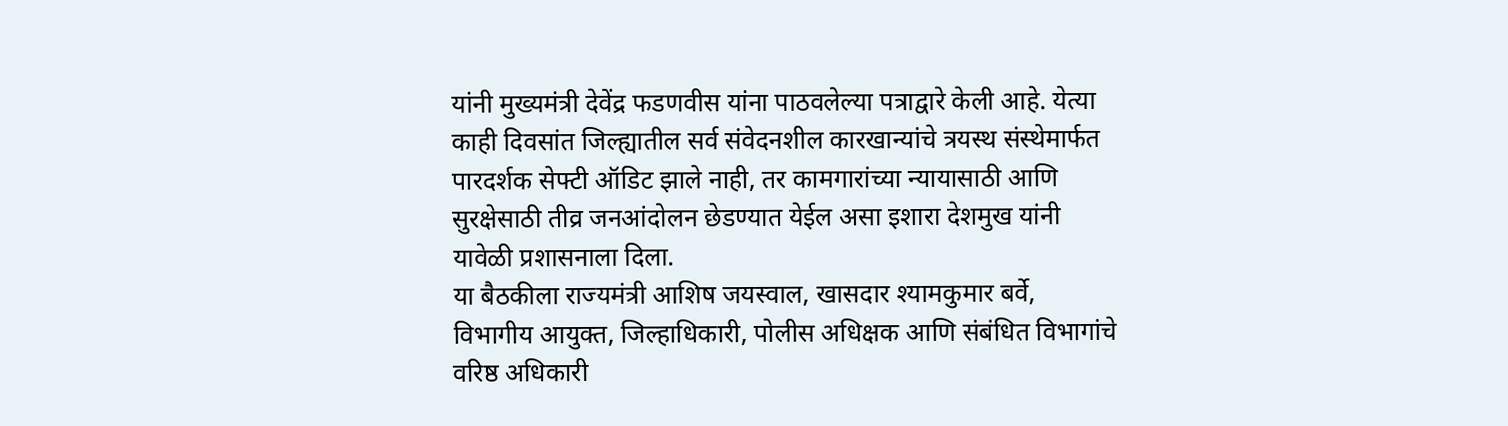यांनी मुख्यमंत्री देवेंद्र फडणवीस यांना पाठवलेल्या पत्राद्वारे केली आहे. येत्या काही दिवसांत जिल्ह्यातील सर्व संवेदनशील कारखान्यांचे त्रयस्थ संस्थेमार्फत पारदर्शक सेफ्टी ऑडिट झाले नाही, तर कामगारांच्या न्यायासाठी आणि सुरक्षेसाठी तीव्र जनआंदोलन छेडण्यात येईल असा इशारा देशमुख यांनी यावेळी प्रशासनाला दिला.
या बैठकीला राज्यमंत्री आशिष जयस्वाल, खासदार श्यामकुमार बर्वे, विभागीय आयुक्त, जिल्हाधिकारी, पोलीस अधिक्षक आणि संबंधित विभागांचे वरिष्ठ अधिकारी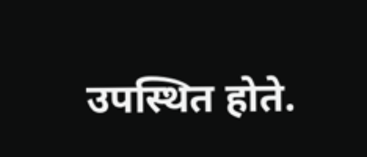उपस्थित होते.